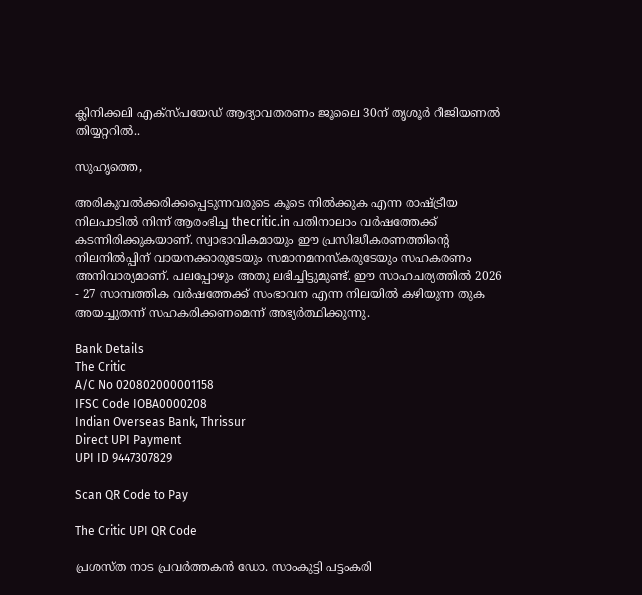ക്ലിനിക്കലി എക്സ്പയേഡ് ആദ്യാവതരണം ജൂലൈ 30ന് തൃശൂര്‍ റീജിയണല്‍ തിയ്യറ്ററില്‍..

സുഹൃത്തെ,

അരികുവല്‍ക്കരിക്കപ്പെടുന്നവരുടെ കൂടെ നില്‍ക്കുക എന്ന രാഷ്ട്രീയ നിലപാടില്‍ നിന്ന് ആരംഭിച്ച thecritic.in പതിനാലാം വര്‍ഷത്തേക്ക് കടന്നിരിക്കുകയാണ്. സ്വാഭാവികമായും ഈ പ്രസിദ്ധീകരണത്തിന്റെ നിലനില്‍പ്പിന് വായനക്കാരുടേയും സമാനമനസ്‌കരുടേയും സഹകരണം അനിവാര്യമാണ്. പലപ്പോഴും അതു ലഭിച്ചിട്ടുമുണ്ട്. ഈ സാഹചര്യത്തില്‍ 2026 - 27 സാമ്പത്തിക വര്‍ഷത്തേക്ക് സംഭാവന എന്ന നിലയില്‍ കഴിയുന്ന തുക അയച്ചുതന്ന് സഹകരിക്കണമെന്ന് അഭ്യര്‍ത്ഥിക്കുന്നു.

Bank Details
The Critic
A/C No 020802000001158
IFSC Code IOBA0000208
Indian Overseas Bank, Thrissur
Direct UPI Payment
UPI ID 9447307829

Scan QR Code to Pay

The Critic UPI QR Code

പ്രശസ്ത നാട പ്രവര്‍ത്തകന്‍ ഡോ. സാംകുട്ടി പട്ടംകരി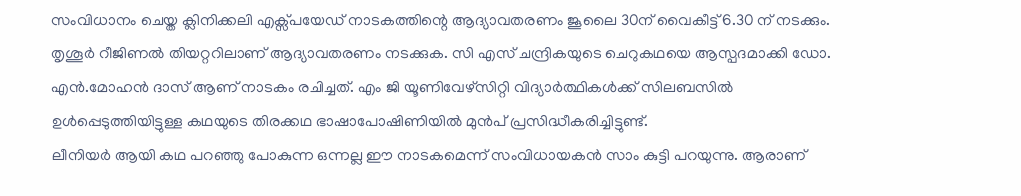സംവിധാനം ചെയ്ത ക്ലിനിക്കലി എക്സ്പയേഡ് നാടകത്തിന്റെ ആദ്യാവതരണം ജൂലൈ 30ന് വൈകീട്ട് 6.30 ന് നടക്കും. തൃശൂര്‍ റീജിണല്‍ തിയറ്ററിലാണ് ആദ്യാവതരണം നടക്കുക. സി എസ് ചന്ദ്രികയുടെ ചെറുകഥയെ ആസ്പദമാക്കി ഡോ. എന്‍.മോഹന്‍ ദാസ് ആണ് നാടകം രചിച്ചത്. എം ജി യൂണിവേഴ്‌സിറ്റി വിദ്യാര്‍ത്ഥികള്‍ക്ക് സിലബസില്‍ ഉള്‍പ്പെടുത്തിയിട്ടുള്ള കഥയുടെ തിരക്കഥ ഭാഷാപോഷിണിയില്‍ മുന്‍പ് പ്രസിദ്ധീകരിച്ചിട്ടുണ്ട്.
ലീനിയര്‍ ആയി കഥ പറഞ്ഞു പോകുന്ന ഒന്നല്ല ഈ നാടകമെന്ന് സംവിധായകന്‍ സാം കുട്ടി പറയുന്നു. ആരാണ്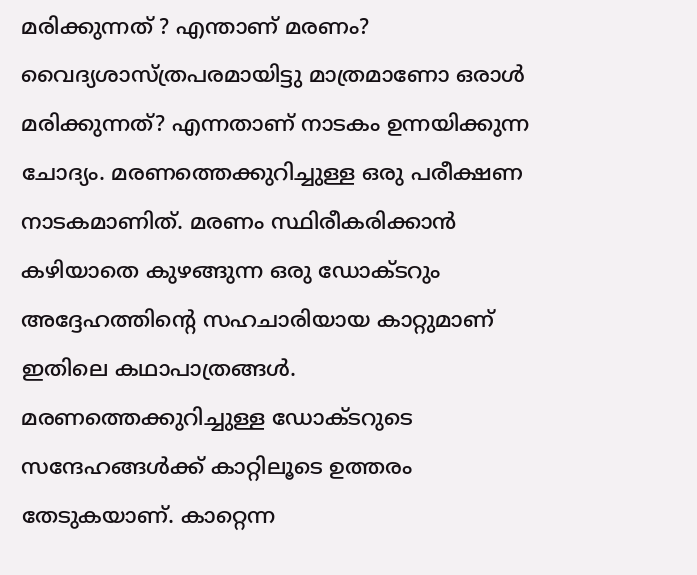മരിക്കുന്നത് ? എന്താണ് മരണം? വൈദ്യശാസ്ത്രപരമായിട്ടു മാത്രമാണോ ഒരാള്‍ മരിക്കുന്നത്? എന്നതാണ് നാടകം ഉന്നയിക്കുന്ന ചോദ്യം. മരണത്തെക്കുറിച്ചുള്ള ഒരു പരീക്ഷണ നാടകമാണിത്. മരണം സ്ഥിരീകരിക്കാന്‍ കഴിയാതെ കുഴങ്ങുന്ന ഒരു ഡോക്ടറും അദ്ദേഹത്തിന്റെ സഹചാരിയായ കാറ്റുമാണ് ഇതിലെ കഥാപാത്രങ്ങള്‍. മരണത്തെക്കുറിച്ചുള്ള ഡോക്ടറുടെ സന്ദേഹങ്ങള്‍ക്ക് കാറ്റിലൂടെ ഉത്തരം തേടുകയാണ്. കാറ്റെന്ന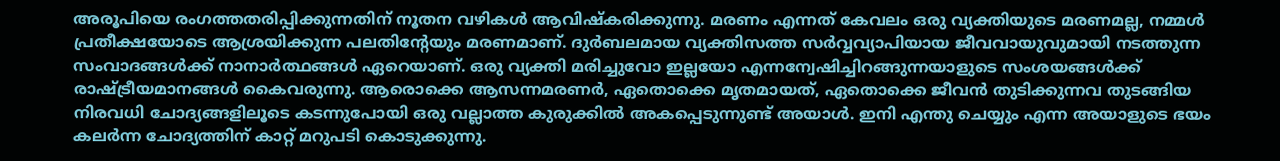അരൂപിയെ രംഗത്തതരിപ്പിക്കുന്നതിന് നൂതന വഴികള്‍ ആവിഷ്‌കരിക്കുന്നു. മരണം എന്നത് കേവലം ഒരു വ്യക്തിയുടെ മരണമല്ല, നമ്മള്‍ പ്രതീക്ഷയോടെ ആശ്രയിക്കുന്ന പലതിന്റേയും മരണമാണ്. ദുര്‍ബലമായ വ്യക്തിസത്ത സര്‍വ്വവ്യാപിയായ ജീവവായുവുമായി നടത്തുന്ന സംവാദങ്ങള്‍ക്ക് നാനാര്‍ത്ഥങ്ങള്‍ ഏറെയാണ്. ഒരു വ്യക്തി മരിച്ചുവോ ഇല്ലയോ എന്നന്വേഷിച്ചിറങ്ങുന്നയാളുടെ സംശയങ്ങള്‍ക്ക് രാഷ്ട്രീയമാനങ്ങള്‍ കൈവരുന്നു. ആരൊക്കെ ആസന്നമരണര്‍, ഏതൊക്കെ മൃതമായത്, ഏതൊക്കെ ജീവന്‍ തുടിക്കുന്നവ തുടങ്ങിയ നിരവധി ചോദ്യങ്ങളിലൂടെ കടന്നുപോയി ഒരു വല്ലാത്ത കുരുക്കില്‍ അകപ്പെടുന്നുണ്ട് അയാള്‍. ഇനി എന്തു ചെയ്യും എന്ന അയാളുടെ ഭയം കലര്‍ന്ന ചോദ്യത്തിന് കാറ്റ് മറുപടി കൊടുക്കുന്നു.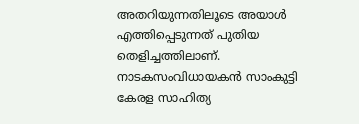അതറിയുന്നതിലൂടെ അയാള്‍ എത്തിപ്പെടുന്നത് പുതിയ തെളിച്ചത്തിലാണ്.
നാടകസംവിധായകന്‍ സാംകുട്ടി കേരള സാഹിത്യ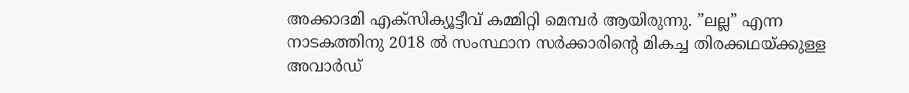അക്കാദമി എക്‌സിക്യൂട്ടീവ് കമ്മിറ്റി മെമ്പര്‍ ആയിരുന്നു. ”ലല്ല” എന്ന നാടകത്തിനു 2018 ല്‍ സംസ്ഥാന സര്‍ക്കാരിന്റെ മികച്ച തിരക്കഥയ്ക്കുള്ള അവാര്‍ഡ്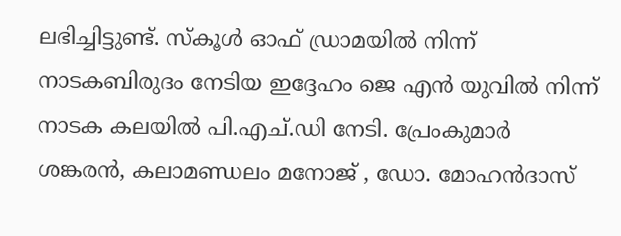ലഭിച്ചിട്ടുണ്ട്. സ്‌കൂള്‍ ഓഫ് ഡ്രാമയില്‍ നിന്ന് നാടകബിരുദം നേടിയ ഇദ്ദേഹം ജെ എന്‍ യുവില്‍ നിന്ന് നാടക കലയില്‍ പി.എച്.ഡി നേടി. പ്രേംകുമാര്‍ ശങ്കരന്‍, കലാമണ്ഡലം മനോജ് , ഡോ. മോഹന്‍ദാസ്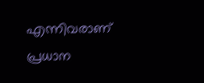എന്നിവരാണ് പ്രധാന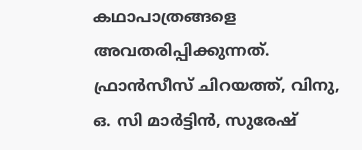കഥാപാത്രങ്ങളെ അവതരിപ്പിക്കുന്നത്. ഫ്രാന്‍സീസ് ചിറയത്ത്, വിനു, ഒ. സി മാര്‍ട്ടിന്‍, സുരേഷ്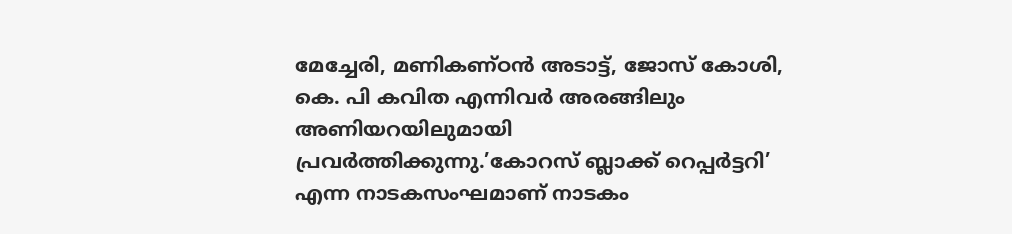മേച്ചേരി, മണികണ്ഠന്‍ അടാട്ട്, ജോസ് കോശി, കെ. പി കവിത എന്നിവര്‍ അരങ്ങിലും അണിയറയിലുമായി പ്രവര്‍ത്തിക്കുന്നു.’കോറസ് ബ്ലാക്ക് റെപ്പര്‍ട്ടറി’ എന്ന നാടകസംഘമാണ് നാടകം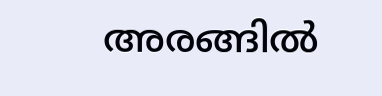അരങ്ങില്‍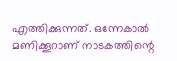എത്തിക്കുന്നത്. ഒന്നേകാല്‍ മണിക്കൂറാണ് നാടകത്തിന്റെ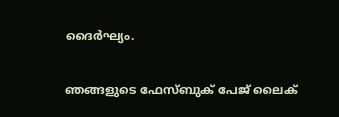ദൈര്‍ഘ്യം.


ഞങ്ങളുടെ ഫേസ്ബുക് പേജ് ലൈക്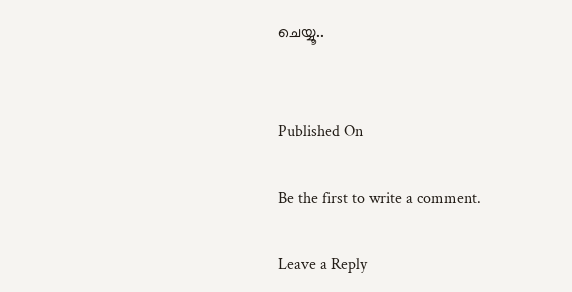ചെയ്യൂ..


Published On

Be the first to write a comment.

Leave a Reply